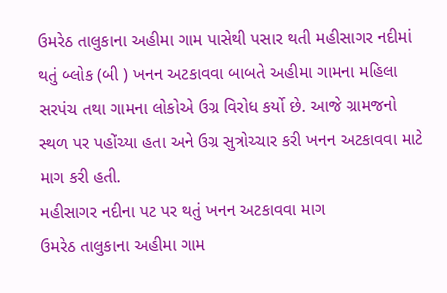ઉમરેઠ તાલુકાના અહીમા ગામ પાસેથી પસાર થતી મહીસાગર નદીમાં થતું બ્લોક (બી ) ખનન અટકાવવા બાબતે અહીમા ગામના મહિલા સરપંચ તથા ગામના લોકોએ ઉગ્ર વિરોધ કર્યો છે. આજે ગ્રામજનો સ્થળ પર પહોંચ્યા હતા અને ઉગ્ર સુત્રોચ્ચાર કરી ખનન અટકાવવા માટે માગ કરી હતી.
મહીસાગર નદીના પટ પર થતું ખનન અટકાવવા માગ
ઉમરેઠ તાલુકાના અહીમા ગામ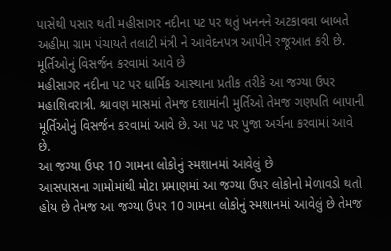પાસેથી પસાર થતી મહીસાગર નદીના પટ પર થતું ખનનને અટકાવવા બાબતે અહીમા ગ્રામ પંચાયતે તલાટી મંત્રી ને આવેદનપત્ર આપીને રજૂઆત કરી છે.
મૂર્તિઓનું વિસર્જન કરવામાં આવે છે
મહીસાગર નદીના પટ પર ધાર્મિક આસ્થાના પ્રતીક તરીકે આ જગ્યા ઉપર મહાશિવરાત્રી. શ્રાવણ માસમાં તેમજ દશામાંની મુર્તિઓ તેમજ ગણપતિ બાપાની મૂર્તિઓનું વિસર્જન કરવામાં આવે છે. આ પટ પર પુજા અર્ચના કરવામાં આવે છે.
આ જગ્યા ઉપર 10 ગામના લોકોનું સ્મશાનમાં આવેલું છે
આસપાસના ગામોમાંથી મોટા પ્રમાણમાં આ જગ્યા ઉપર લોકોનો મેળાવડો થતો હોય છે તેમજ આ જગ્યા ઉપર 10 ગામના લોકોનું સ્મશાનમાં આવેલું છે તેમજ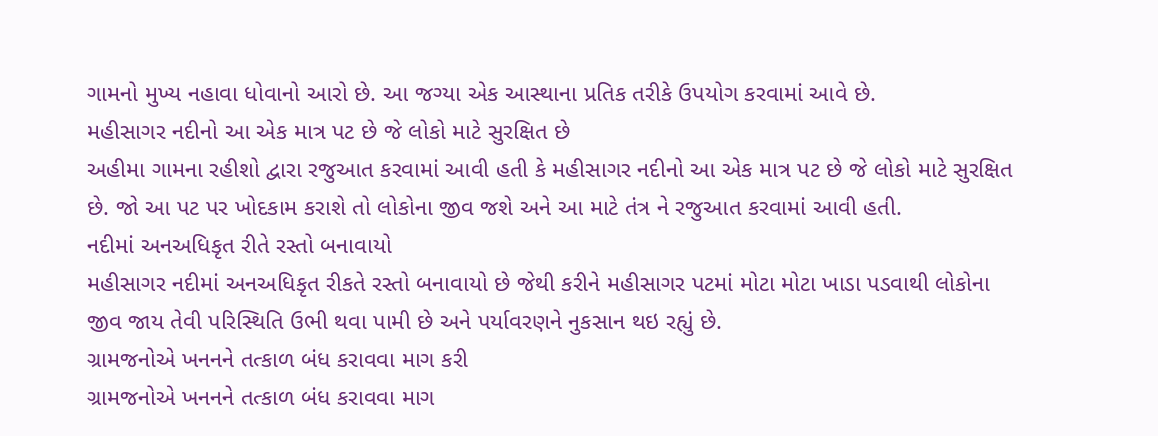ગામનો મુખ્ય નહાવા ધોવાનો આરો છે. આ જગ્યા એક આસ્થાના પ્રતિક તરીકે ઉપયોગ કરવામાં આવે છે.
મહીસાગર નદીનો આ એક માત્ર પટ છે જે લોકો માટે સુરક્ષિત છે
અહીમા ગામના રહીશો દ્વારા રજુઆત કરવામાં આવી હતી કે મહીસાગર નદીનો આ એક માત્ર પટ છે જે લોકો માટે સુરક્ષિત છે. જો આ પટ પર ખોદકામ કરાશે તો લોકોના જીવ જશે અને આ માટે તંત્ર ને રજુઆત કરવામાં આવી હતી.
નદીમાં અનઅધિકૃત રીતે રસ્તો બનાવાયો
મહીસાગર નદીમાં અનઅધિકૃત રીકતે રસ્તો બનાવાયો છે જેથી કરીને મહીસાગર પટમાં મોટા મોટા ખાડા પડવાથી લોકોના જીવ જાય તેવી પરિસ્થિતિ ઉભી થવા પામી છે અને પર્યાવરણને નુકસાન થઇ રહ્યું છે.
ગ્રામજનોએ ખનનને તત્કાળ બંધ કરાવવા માગ કરી
ગ્રામજનોએ ખનનને તત્કાળ બંધ કરાવવા માગ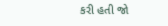કરી હતી જો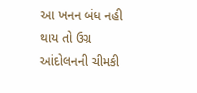આ ખનન બંધ નહી થાય તો ઉગ્ર આંદોલનની ચીમકી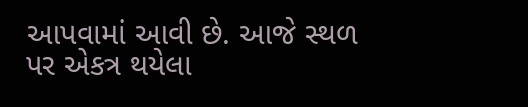આપવામાં આવી છે. આજે સ્થળ પર એકત્ર થયેલા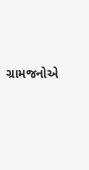ગ્રામજનોએ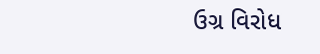ઉગ્ર વિરોધ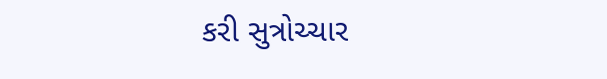કરી સુત્રોચ્ચાર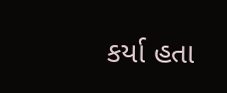કર્યા હતા